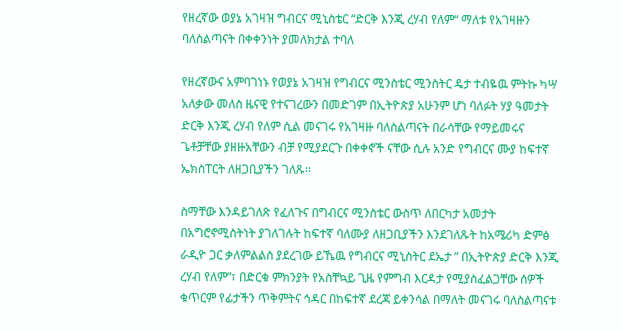የዘረኛው ወያኔ አገዛዝ ግብርና ሚኒስቴር “ድርቅ እንጂ ረሃብ የለም“ ማለቱ የአገዛዙን ባለስልጣናት በቀቀንነት ያመለክታል ተባለ

የዘረኛውና አምባገነኑ የወያኔ አገዛዝ የግብርና ሚንስቴር ሚንስትር ዴታ ተብዬዉ ምትኩ ካሣ አለቃው መለስ ዜናዊ የተናገረውን በመድገም በኢትዮጵያ አሁንም ሆነ ባለፉት ሃያ ዓመታት ድርቅ እንጂ ረሃብ የለም ሲል መናገሩ የአገዛዙ ባለስልጣናት በራሳቸው የማይመሩና ጌቶቻቸው ያዘዙአቸውን ብቻ የሚያደርጉ በቀቀኖች ናቸው ሲሉ አንድ የግብርና ሙያ ከፍተኛ ኤክስፐርት ለዘጋቢያችን ገለጹ፡፡

ስማቸው እንዳይገለጽ የፈለጉና በግብርና ሚንስቴር ውስጥ ለበርካታ አመታት በአግሮኖሚስትነት ያገለገሉት ከፍተኛ ባለሙያ ለዘጋቢያችን እንደገለጹት ከአሜሪካ ድምፅ ራዲዮ ጋር ቃለምልልስ ያደረገው ይኼዉ የግብርና ሚኒስትር ደኤታ ” በኢትዮጵያ ድርቅ እንጂ ረሃብ የለም”፣ በድርቁ ምክንያት የአስቸኳይ ጊዜ የምግብ እርዳታ የሚያስፈልጋቸው ሰዎች ቁጥርም የፊታችን ጥቅምትና ኅዳር በከፍተኛ ደረጃ ይቀንሳል በማለት መናገሩ ባለስልጣናቱ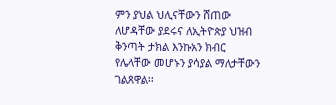ምን ያህል ህሊናቸውን ሸጠው ለሆዳቸው ያደሩና ለኢትዮጵያ ህዝብ ቅንጣት ታክል እንኩአን ክብር የሌላቸው መሆኑን ያሳያል ማለታቸውን ገልጸዋል፡፡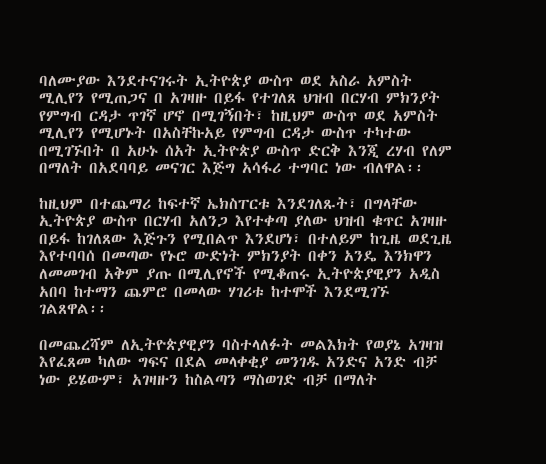ባለሙያው እንደተናገሩት ኢትዮጵያ ውስጥ ወደ አስራ አምስት ሚሊየን የሚጠጋና በ አገዛዙ በይፋ የተገለጸ ህዝብ በርሃብ ምክንያት የምግብ ርዳታ ጥገኛ ሆኖ በሚገኝበት፣ ከዚህም ውስጥ ወደ አምስት ሚሊየን የሚሆኑት በአስቸኩአይ የምግብ ርዳታ ውስጥ ተካተው በሚገኙበት በ አሁኑ ሰአት ኢትዮጵያ ውስጥ ድርቅ እንጂ ረሃብ የለም በማለት በአደባባይ መናገር እጅግ አሳፋሪ ተግባር ነው ብለዋል፡፡

ከዚህም በተጨማሪ ከፍተኛ ኤክስፐርቱ እንደገለጹት፣ በግላቸው ኢትዮጵያ ውስጥ በርሃብ አለንጋ እየተቀጣ ያለው ህዝብ ቁጥር አገዛዙ በይፋ ከገለጸው እጅጉን የሚበልጥ እንደሆነ፣ በተለይም ከጊዜ ወደጊዜ እየተባባሰ በመጣው የኑሮ ውድነት ምክንያት በቀን አንዴ እንክዋን ለመመገብ አቅም ያጡ በሚሊየኖች የሚቆጠሩ ኢትዮጵያዊያን አዲስ አበባ ከተማን ጨምሮ በመላው ሃገሪቱ ከተሞች እንደሚገኙ ገልጸዋል፡፡

በመጨረሻም ለኢትዮጵያዊያን ባስተላለፉት መልእክት የወያኔ አገዛዝ እየፈጸመ ካለው ግፍና በደል መላቀቂያ መንገዱ አንድና አንድ ብቻ ነው ይሄውም፣ አገዛዙን ከስልጣን ማስወገድ ብቻ በማለት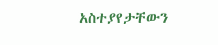አስተያየታቸውን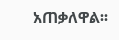አጠቃለዋል፡፡